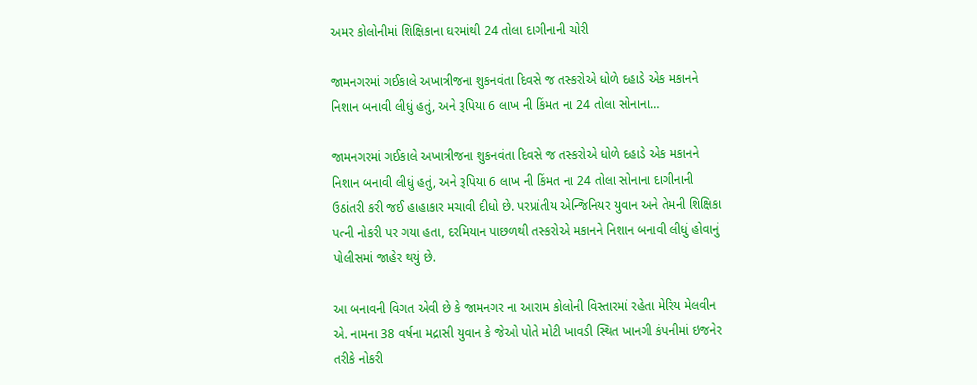અમર કોલોનીમાં શિક્ષિકાના ઘરમાંથી 24 તોલા દાગીનાની ચોરી

જામનગરમાં ગઈકાલે અખાત્રીજના શુકનવંતા દિવસે જ તસ્કરોએ ધોળે દહાડે એક મકાનને નિશાન બનાવી લીધું હતું, અને રૂપિયા 6 લાખ ની કિંમત ના 24 તોલા સોનાના…

જામનગરમાં ગઈકાલે અખાત્રીજના શુકનવંતા દિવસે જ તસ્કરોએ ધોળે દહાડે એક મકાનને નિશાન બનાવી લીધું હતું, અને રૂપિયા 6 લાખ ની કિંમત ના 24 તોલા સોનાના દાગીનાની ઉઠાંતરી કરી જઈ હાહાકાર મચાવી દીધો છે. પરપ્રાંતીય એન્જિનિયર યુવાન અને તેમની શિક્ષિકા પત્ની નોકરી પર ગયા હતા, દરમિયાન પાછળથી તસ્કરોએ મકાનને નિશાન બનાવી લીધું હોવાનું પોલીસમાં જાહેર થયું છે.

આ બનાવની વિગત એવી છે કે જામનગર ના આરામ કોલોની વિસ્તારમાં રહેતા મેરિય મેલવીન એ. નામના 38 વર્ષના મદ્રાસી યુવાન કે જેઓ પોતે મોટી ખાવડી સ્થિત ખાનગી કંપનીમાં ઇજનેર તરીકે નોકરી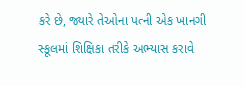કરે છે, જ્યારે તેઓના પત્ની એક ખાનગી સ્કૂલમાં શિક્ષિકા તરીકે અભ્યાસ કરાવે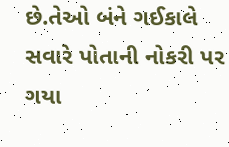છે.તેઓ બંને ગઈકાલે સવારે પોતાની નોકરી પર ગયા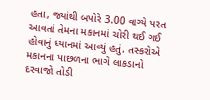હતા, જ્યાંથી બપોરે 3.00 વાગ્યે પરત આવતાં તેમના મકાનમાં ચોરી થઈ ગઈ હોવાનું ધ્યાનમાં આવ્યું હતું. તસ્કરોએ મકાનના પાછળના ભાગે લાકડાનો દરવાજો તોડી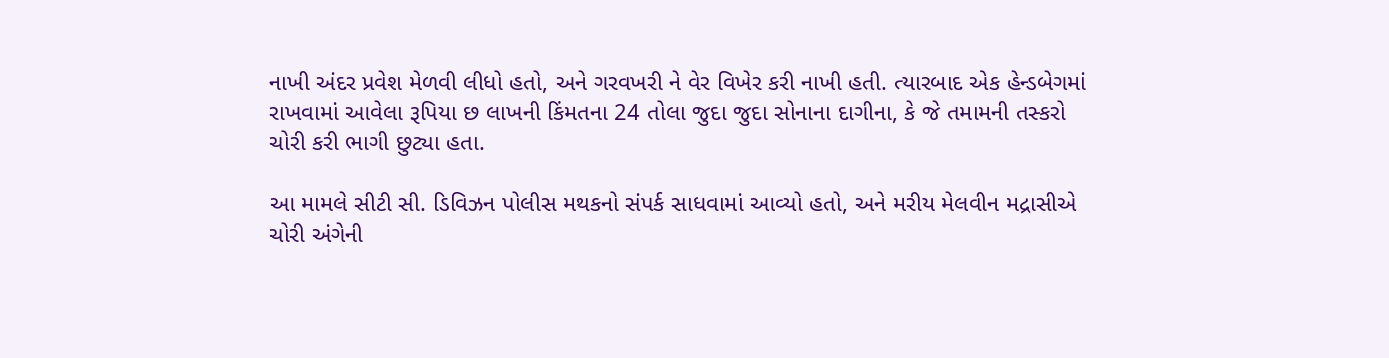નાખી અંદર પ્રવેશ મેળવી લીધો હતો, અને ગરવખરી ને વેર વિખેર કરી નાખી હતી. ત્યારબાદ એક હેન્ડબેગમાં રાખવામાં આવેલા રૂપિયા છ લાખની કિંમતના 24 તોલા જુદા જુદા સોનાના દાગીના, કે જે તમામની તસ્કરો ચોરી કરી ભાગી છુટ્યા હતા.

આ મામલે સીટી સી. ડિવિઝન પોલીસ મથકનો સંપર્ક સાધવામાં આવ્યો હતો, અને મરીય મેલવીન મદ્રાસીએ ચોરી અંગેની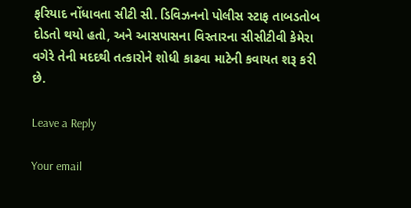ફરિયાદ નોંધાવતા સીટી સી. ડિવિઝનનો પોલીસ સ્ટાફ તાબડતોબ દોડતો થયો હતો, અને આસપાસના વિસ્તારના સીસીટીવી કેમેરા વગેરે તેની મદદથી તત્કારોને શોધી કાઢવા માટેની કવાયત શરૂ કરી છે.

Leave a Reply

Your email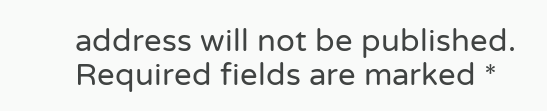address will not be published. Required fields are marked *